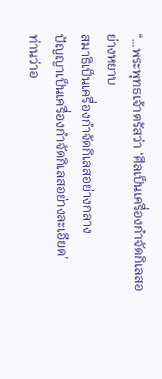“…พระพุทธเจ้าตรัสว่า ‘ศีลเป็นเครื่องกำจัดกิเลสอย่างหยาบ
สมาธิเป็นเครื่องกำจัดกิเลสอย่างกลาง
ปัญญาเป็นเครื่องกำจัดกิเลสอย่างละเอียด’
ท่านว่าอ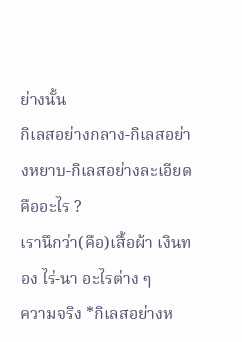ย่างนั้น
กิเลสอย่างกลาง-กิเลสอย่างหยาบ-กิเลสอย่างละเอียดคืออะไร ?
เรานึกว่า(คือ)เสื้อผ้า เงินทอง ไร่-นา อะไรต่าง ๆ
ความจริง *กิเลสอย่างห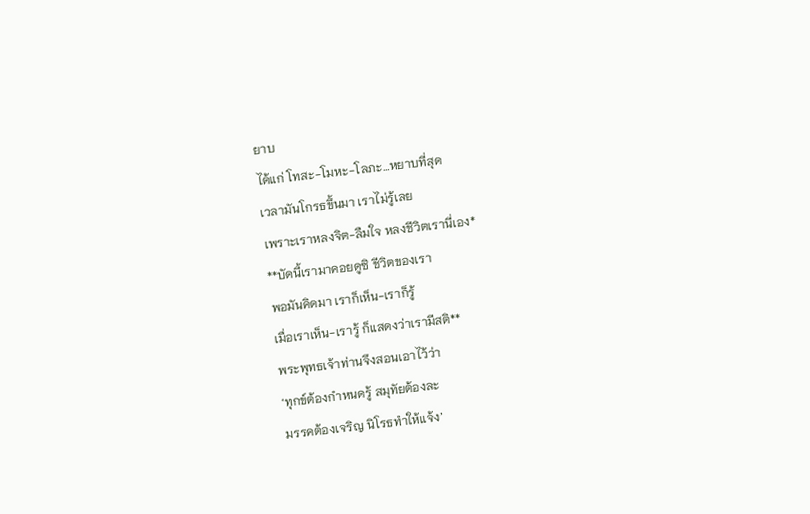ยาบ
ได้แก่ โทสะ-โมหะ-โลภะ…หยาบที่สุด
เวลามันโกรธขึ้นมา เราไม่รู้เลย
เพราะเราหลงจิต-ลืมใจ หลงชีวิตเรานี่เอง*
**บัดนี้เรามาคอยดูซิ ชีวิตของเรา
พอมันคิดมา เราก็เห็น-เราก็รู้
เมื่อเราเห็น-เรารู้ ก็แสดงว่าเรามีสติ**
พระพุทธเจ้าท่านจึงสอนเอาไว้ว่า
‘ทุกข์ต้องกำหนดรู้ สมุทัยต้องละ
มรรคต้องเจริญ นิโรธทำให้แจ้ง’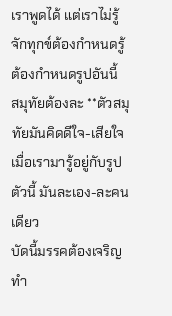เราพูดได้ แต่เราไม่รู้จักทุกข์ต้องกำหนดรู้
ต้องกำหนดรูปอันนี้
สมุทัยต้องละ **ตัวสมุทัยมันคิดดีใจ-เสียใจ
เมื่อเรามารู้อยู่กับรูปตัวนี้ มันละเอง-ละคนเดียว
บัดนี้มรรคต้องเจริญ ทำ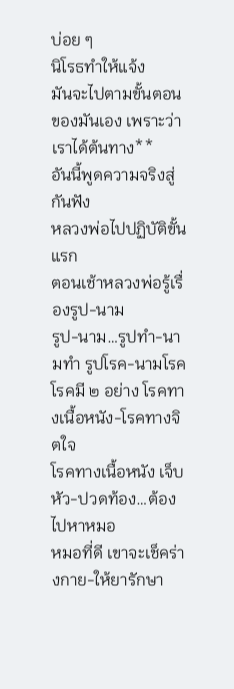บ่อย ๆ
นิโรธทำให้แจ้ง
มันจะไปตามขั้นตอนของมันเอง เพราะว่าเราได้ต้นทาง**
อันนี้พูดความจริงสู่กันฟัง
หลวงพ่อไปปฏิบัติขั้นแรก
ตอนเช้าหลวงพ่อรู้เรื่องรูป-นาม
รูป-นาม…รูปทำ-นามทำ รูปโรค-นามโรค
โรคมี ๒ อย่าง โรคทางเนื้อหนัง-โรคทางจิตใจ
โรคทางเนื้อหนัง เจ็บหัว-ปวดท้อง…ต้องไปหาหมอ
หมอที่ดี เขาจะเช็คร่างกาย-ให้ยารักษา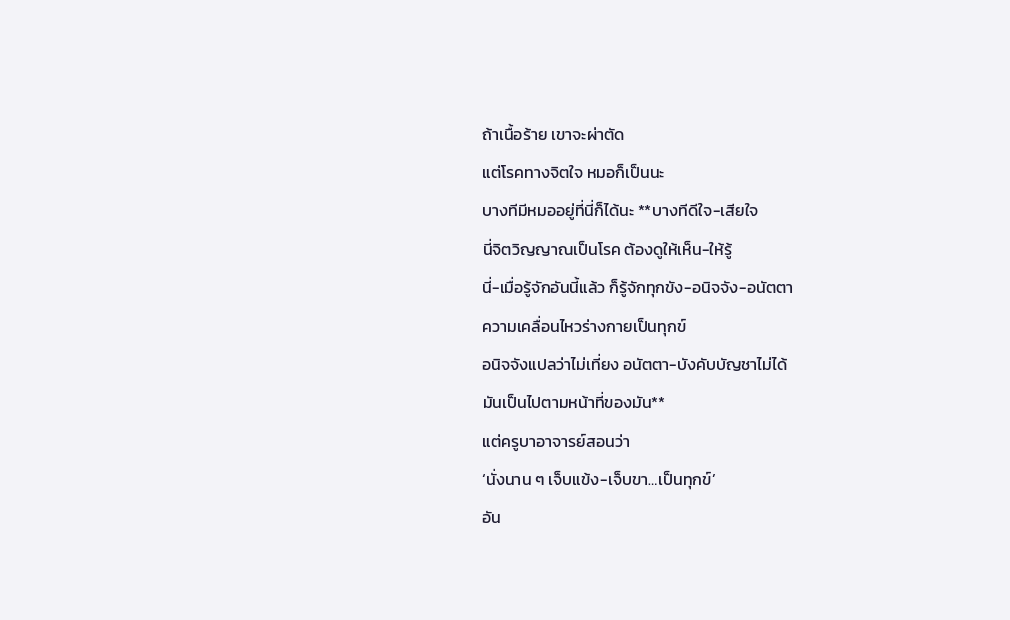ถ้าเนื้อร้าย เขาจะผ่าตัด
แต่โรคทางจิตใจ หมอก็เป็นนะ
บางทีมีหมออยู่ที่นี่ก็ได้นะ **บางทีดีใจ-เสียใจ
นี่จิตวิญญาณเป็นโรค ต้องดูให้เห็น-ให้รู้
นี่-เมื่อรู้จักอันนี้แล้ว ก็รู้จักทุกขัง-อนิจจัง-อนัตตา
ความเคลื่อนไหวร่างกายเป็นทุกข์
อนิจจังแปลว่าไม่เที่ยง อนัตตา-บังคับบัญชาไม่ได้
มันเป็นไปตามหน้าที่ของมัน**
แต่ครูบาอาจารย์สอนว่า
‘นั่งนาน ๆ เจ็บแข้ง-เจ็บขา…เป็นทุกข์’
อัน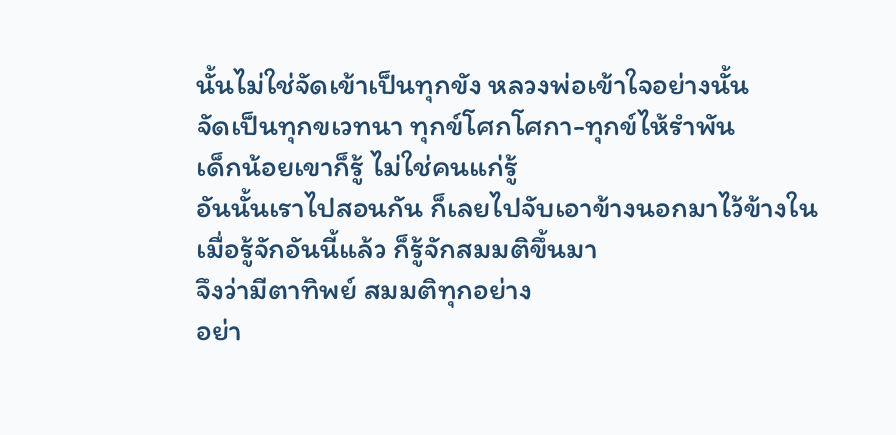นั้นไม่ใช่จัดเข้าเป็นทุกขัง หลวงพ่อเข้าใจอย่างนั้น
จัดเป็นทุกขเวทนา ทุกข์โศกโศกา-ทุกข์ไห้รำพัน
เด็กน้อยเขาก็รู้ ไม่ใช่คนแก่รู้
อันนั้นเราไปสอนกัน ก็เลยไปจับเอาข้างนอกมาไว้ข้างใน
เมื่อรู้จักอันนี้แล้ว ก็รู้จักสมมติขึ้นมา
จึงว่ามีตาทิพย์ สมมติทุกอย่าง
อย่า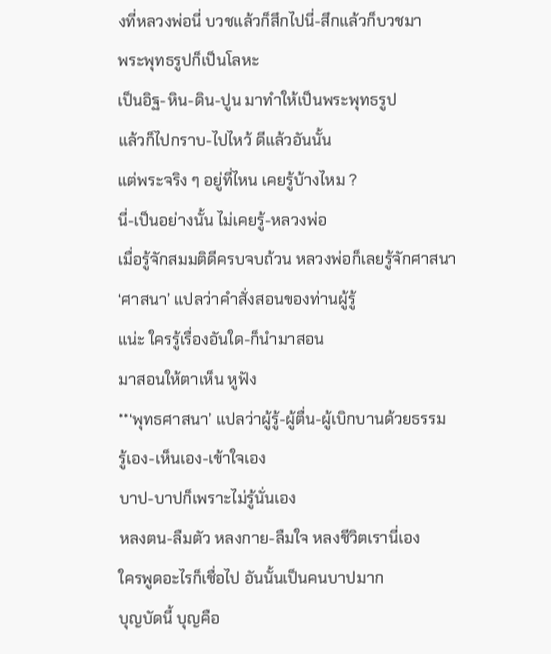งที่หลวงพ่อนี่ บวชแล้วก็สึกไปนี่-สึกแล้วก็บวชมา
พระพุทธรูปก็เป็นโลหะ
เป็นอิฐ-หิน-ดิน-ปูน มาทำให้เป็นพระพุทธรูป
แล้วก็ไปกราบ-ไปไหว้ ดีแล้วอันนั้น
แต่พระจริง ๆ อยู่ที่ไหน เคยรู้บ้างไหม ?
นี่-เป็นอย่างนั้น ไม่เคยรู้-หลวงพ่อ
เมื่อรู้จักสมมติดีครบจบถ้วน หลวงพ่อก็เลยรู้จักศาสนา
‘ศาสนา’ แปลว่าคำสั่งสอนของท่านผู้รู้
แน่ะ ใครรู้เรื่องอันใด-ก็นำมาสอน
มาสอนให้ตาเห็น หูฟัง
**‘พุทธศาสนา’ แปลว่าผู้รู้-ผู้ตื่น-ผู้เบิกบานด้วยธรรม
รู้เอง-เห็นเอง-เข้าใจเอง
บาป-บาปก็เพราะไม่รู้นั่นเอง
หลงตน-ลืมตัว หลงกาย-ลืมใจ หลงชีวิตเรานี่เอง
ใครพูดอะไรก็เชื่อไป อันนั้นเป็นคนบาปมาก
บุญบัดนี้ บุญคือ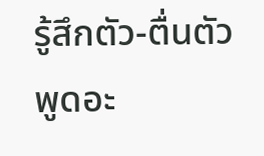รู้สึกตัว-ตื่นตัว
พูดอะ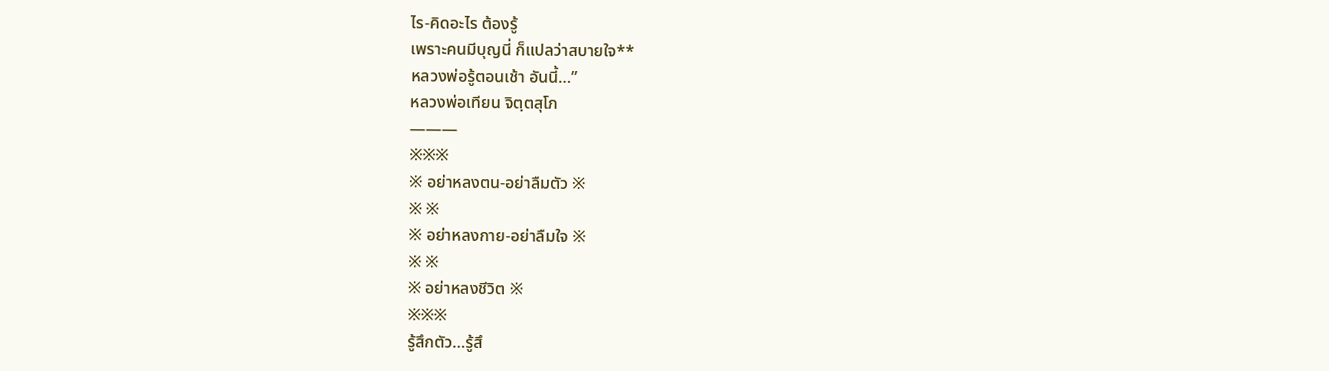ไร-คิดอะไร ต้องรู้
เพราะคนมีบุญนี่ ก็แปลว่าสบายใจ**
หลวงพ่อรู้ตอนเช้า อันนี้…”
หลวงพ่อเทียน จิตฺตสุโภ
———
※※※
※ อย่าหลงตน-อย่าลืมตัว ※
※ ※
※ อย่าหลงกาย-อย่าลืมใจ ※
※ ※
※ อย่าหลงชีวิต ※
※※※
รู้สึกตัว…รู้สึ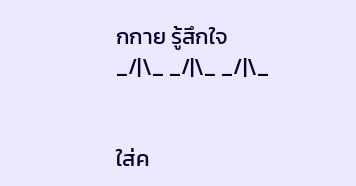กกาย รู้สึกใจ
_/|\_ _/|\_ _/|\_


ใส่ค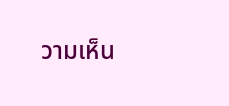วามเห็น